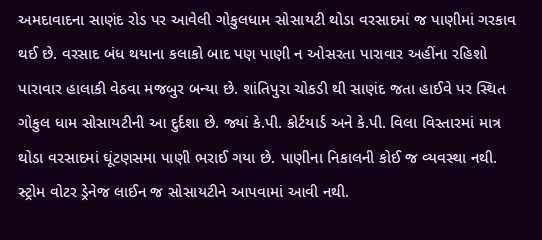અમદાવાદના સાણંદ રોડ પર આવેલી ગોકુલધામ સોસાયટી થોડા વરસાદમાં જ પાણીમાં ગરકાવ થઈ છે. વરસાદ બંધ થયાના કલાકો બાદ પણ પાણી ન ઓસરતા પારાવાર અહીંના રહિશો પારાવાર હાલાકી વેઠવા મજબુર બન્યા છે. શાંતિપુરા ચોકડી થી સાણંદ જતા હાઈવે પર સ્થિત ગોકુલ ધામ સોસાયટીની આ દુર્દશા છે. જ્યાં કે.પી. કોર્ટયાર્ડ અને કે.પી. વિલા વિસ્તારમાં માત્ર થોડા વરસાદમાં ઘૂંટણસમા પાણી ભરાઈ ગયા છે. પાણીના નિકાલની કોઈ જ વ્યવસ્થા નથી. સ્ટ્રોમ વોટર ડ્રેનેજ લાઈન જ સોસાયટીને આપવામાં આવી નથી.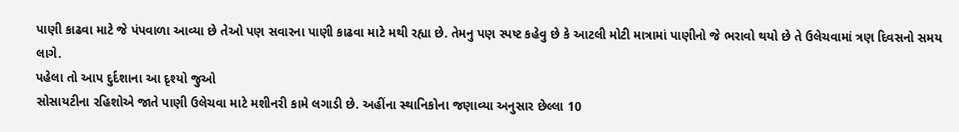પાણી કાઢવા માટે જે પંપવાળા આવ્યા છે તેઓ પણ સવારના પાણી કાઢવા માટે મથી રહ્યા છે. તેમનુ પણ સ્પષ્ટ કહેવુ છે કે આટલી મોટી માત્રામાં પાણીનો જે ભરાવો થયો છે તે ઉલેચવામાં ત્રણ દિવસનો સમય લાગે.
પહેલા તો આપ દુર્દશાના આ દૃશ્યો જુઓ
સોસાયટીના રહિશોએ જાતે પાણી ઉલેચવા માટે મશીનરી કામે લગાડી છે. અહીંના સ્થાનિકોના જણાવ્યા અનુસાર છેલ્લા 10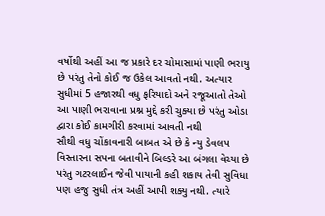વર્ષોથી અહીં આ જ પ્રકારે દર ચોમાસામાં પાણી ભરાયુ છે પરંતુ તેનો કોઈ જ ઉકેલ આવતો નથી. અત્યાર સુધીમાં 5 હજારથી વધુ ફરિયાદો અને રજૂઆતો તેઓ આ પાણી ભરાવાના પ્રશ્ન મુદ્દે કરી ચુક્યા છે પરંતુ ઓડા દ્વારા કોઈ કામગીરી કરવામાં આવતી નથી
સૌથી વધુ ચોંકાવનારી બાબત એ છે કે ન્યુ ડેવલપ વિસ્તારના સપના બતાવીને બિલ્ડરે આ બંગલા વેચ્યા છે પરંતુ ગટરલાઈન જેવી પાયાની કહી શકાય તેવી સુવિધા પણ હજુ સુધી તંત્ર અહીં આપી શક્યુ નથી. ત્યારે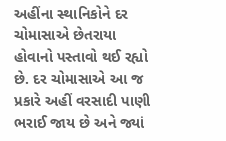અહીંના સ્થાનિકોને દર ચોમાસાએ છેતરાયા હોવાનો પસ્તાવો થઈ રહ્યો છે. દર ચોમાસાએ આ જ પ્રકારે અહીં વરસાદી પાણી ભરાઈ જાય છે અને જ્યાં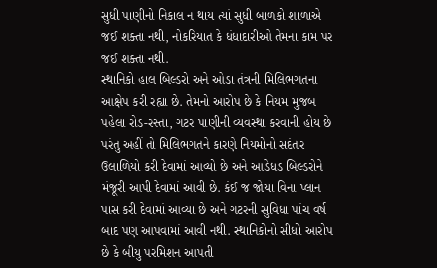સુધી પાણીનો નિકાલ ન થાય ત્યાં સુધી બાળકો શાળાએ જઈ શક્તા નથી, નોકરિયાત કે ધંધાદારીઓ તેમના કામ પર જઈ શક્તા નથી.
સ્થાનિકો હાલ બિલ્ડરો અને ઓડા તંત્રની મિલિભગતના આક્ષેપ કરી રહ્યા છે. તેમનો આરોપ છે કે નિયમ મુજબ પહેલા રોડ-રસ્તા, ગટર પાણીની વ્યવસ્થા કરવાની હોય છે પરંતુ અહીં તો મિલિભગતને કારણે નિયમોનો સદંતર ઉલાળિયો કરી દેવામાં આવ્યો છે અને આડેધડ બિલ્ડરોને મંજૂરી આપી દેવામાં આવી છે. કંઈ જ જોયા વિના પ્લાન પાસ કરી દેવામાં આવ્યા છે અને ગટરની સુવિધા પાંચ વર્ષ બાદ પણ આપવામાં આવી નથી. સ્થાનિકોનો સીધો આરોપ છે કે બીયુ પરમિશન આપતી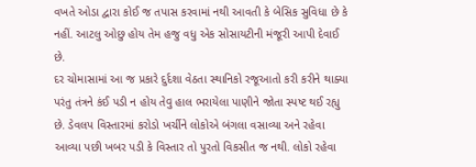વખતે ઓડા દ્વારા કોઈ જ તપાસ કરવામાં નથી આવતી કે બેસિક સુવિધા છે કે નહીં. આટલુ ઓછુ હોય તેમ હજુ વધુ એક સોસાયટીની મંજૂરી આપી દેવાઈ છે.
દર ચોમાસામાં આ જ પ્રકારે દુર્દશા વેઠતા સ્થાનિકો રજૂઆતો કરી કરીને થાક્યા પરંતુ તંત્રને કંઈ પડી ન હોય તેવુ હાલ ભરાયેલા પાણીને જોતા સ્પષ્ટ થઈ રહ્યુ છે. ડેવલપ વિસ્તારમાં કરોડો ખર્ચીને લોકોએ બંગલા વસાવ્યા અને રહેવા આવ્યા પછી ખબર પડી કે વિસ્તાર તો પુરતો વિકસીત જ નથી. લોકો રહેવા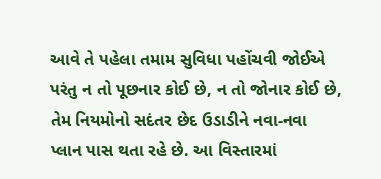આવે તે પહેલા તમામ સુવિધા પહોંચવી જોઈએ પરંતુ ન તો પૂછનાર કોઈ છે, ન તો જોનાર કોઈ છે, તેમ નિયમોનો સદંતર છેદ ઉડાડીને નવા-નવા પ્લાન પાસ થતા રહે છે. આ વિસ્તારમાં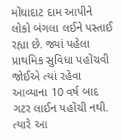મોંઘાદાટ દામ આપીને લોકો બંગલા લઈને પસ્તાઈ રહ્યા છે. જ્યાં પહેલા પ્રાથમિક સુવિધા પહોંચવી જોઈએ ત્યાં રહેવા આવ્યાના 10 વર્ષ બાદ ગટર લાઈન પહોંચી નથી. ત્યારે આ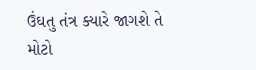ઉંઘતુ તંત્ર ક્યારે જાગશે તે મોટો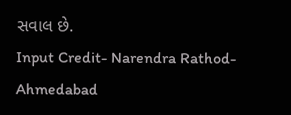સવાલ છે.
Input Credit- Narendra Rathod- Ahmedabad